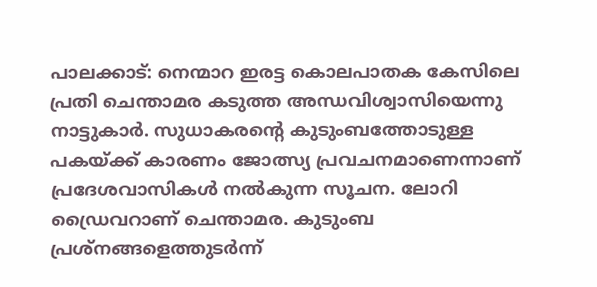പാലക്കാട്: നെന്മാറ ഇരട്ട കൊലപാതക കേസിലെ പ്രതി ചെന്താമര കടുത്ത അന്ധവിശ്വാസിയെന്നു നാട്ടുകാര്‍. സുധാകരന്റെ കുടുംബത്തോടുള്ള പകയ്ക്ക് കാരണം ജോത്സ്യ പ്രവചനമാണെന്നാണ് പ്രദേശവാസികള്‍ നല്‍കുന്ന സൂചന. ലോറി ഡ്രൈവറാണ് ചെന്താമര. കുടുംബ പ്രശ്നങ്ങളെത്തുടര്‍ന്ന്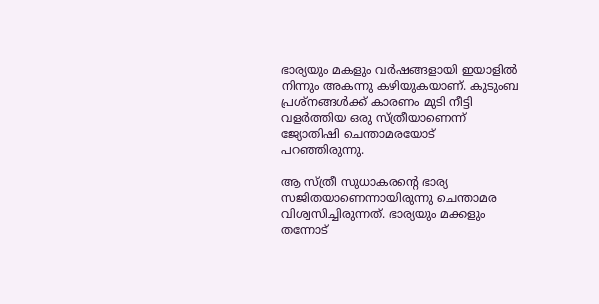ഭാര്യയും മകളും വര്‍ഷങ്ങളായി ഇയാളില്‍ നിന്നും അകന്നു കഴിയുകയാണ്. കുടുംബ പ്രശ്‌നങ്ങള്‍ക്ക് കാരണം മുടി നീട്ടി വളര്‍ത്തിയ ഒരു സ്ത്രീയാണെന്ന് ജ്യോതിഷി ചെന്താമരയോട് പറഞ്ഞിരുന്നു.

ആ സ്ത്രീ സുധാകരന്റെ ഭാര്യ സജിതയാണെന്നായിരുന്നു ചെന്താമര വിശ്വസിച്ചിരുന്നത്. ഭാര്യയും മക്കളും തന്നോട്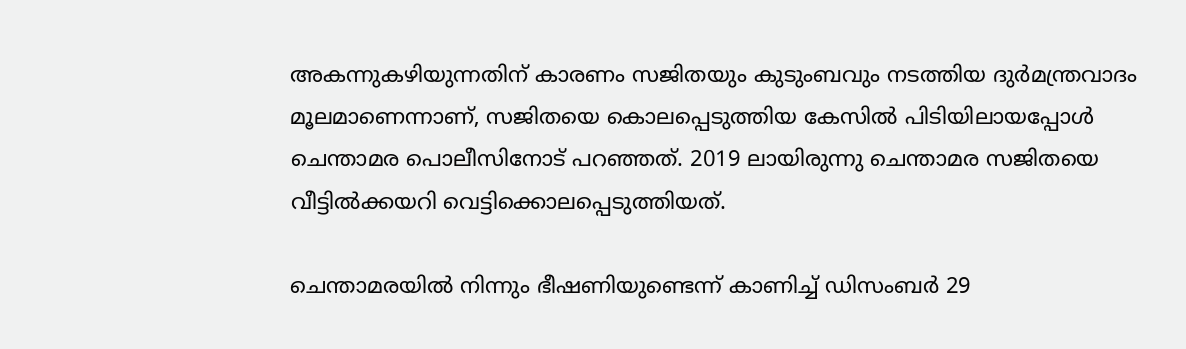അകന്നുകഴിയുന്നതിന് കാരണം സജിതയും കുടുംബവും നടത്തിയ ദുര്‍മന്ത്രവാദം മൂലമാണെന്നാണ്, സജിതയെ കൊലപ്പെടുത്തിയ കേസില്‍ പിടിയിലായപ്പോള്‍ ചെന്താമര പൊലീസിനോട് പറഞ്ഞത്. 2019 ലായിരുന്നു ചെന്താമര സജിതയെ വീട്ടില്‍ക്കയറി വെട്ടിക്കൊലപ്പെടുത്തിയത്.

ചെന്താമരയില്‍ നിന്നും ഭീഷണിയുണ്ടെന്ന് കാണിച്ച് ഡിസംബര്‍ 29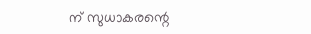ന് സുധാകരന്റെ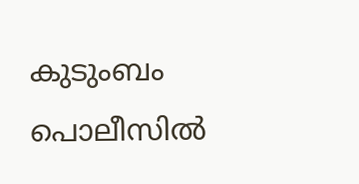കുടുംബം പൊലീസില്‍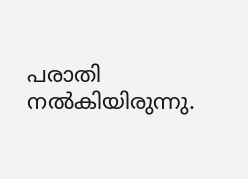പരാതി നല്‍കിയിരുന്നു.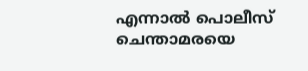എന്നാല്‍ പൊലീസ് ചെന്താമരയെ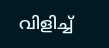വിളിച്ച്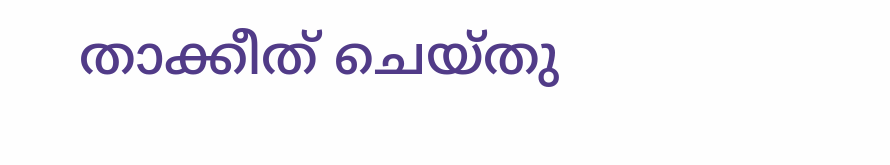താക്കീത് ചെയ്തു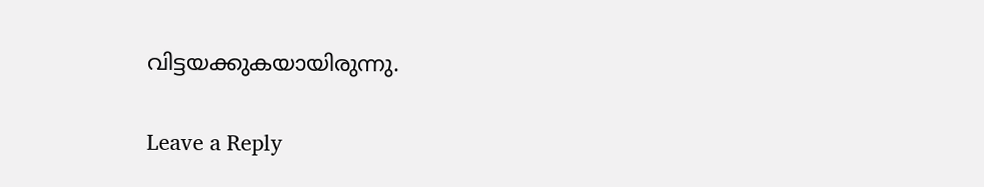വിട്ടയക്കുകയായിരുന്നു.

Leave a Reply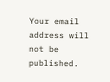Your email address will not be published.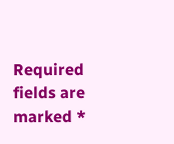Required fields are marked *